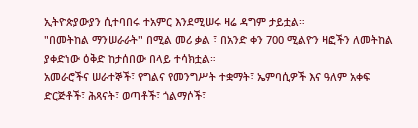ኢትዮጵያውያን ሲተባበሩ ተአምር እንደሚሠሩ ዛሬ ዳግም ታይቷል።
"በመትከል ማንሠራራት" በሚል መሪ ቃል ፣ በአንድ ቀን 700 ሚልዮን ዛፎችን ለመትከል ያቀድነው ዕቅድ ከታሰበው በላይ ተሳክቷል።
አመራሮችና ሠራተኞች፣ የግልና የመንግሥት ተቋማት፣ ኤምባሲዎች እና ዓለም አቀፍ ድርጅቶች፣ ሕጻናት፣ ወጣቶች፣ ጎልማሶች፣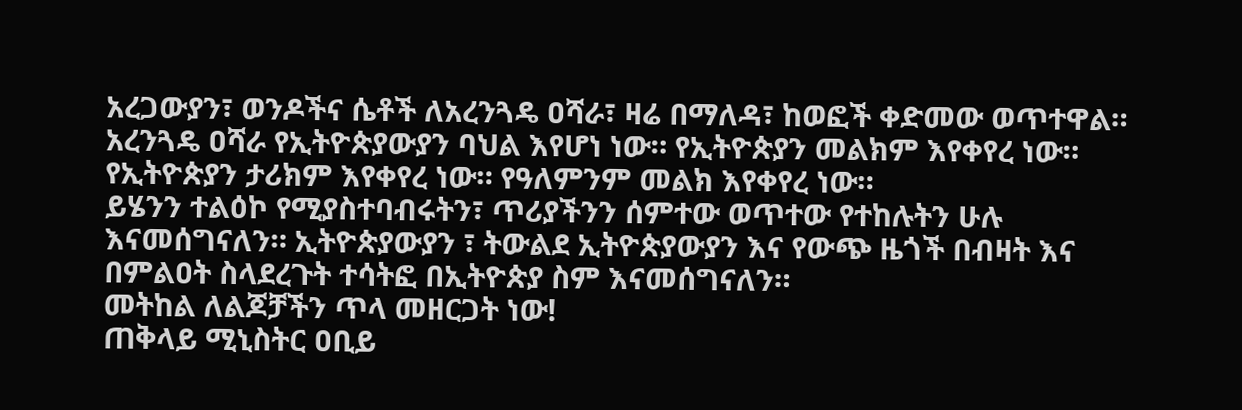አረጋውያን፣ ወንዶችና ሴቶች ለአረንጓዴ ዐሻራ፣ ዛሬ በማለዳ፣ ከወፎች ቀድመው ወጥተዋል።
አረንጓዴ ዐሻራ የኢትዮጵያውያን ባህል እየሆነ ነው። የኢትዮጵያን መልክም እየቀየረ ነው። የኢትዮጵያን ታሪክም እየቀየረ ነው። የዓለምንም መልክ እየቀየረ ነው።
ይሄንን ተልዕኮ የሚያስተባብሩትን፣ ጥሪያችንን ሰምተው ወጥተው የተከሉትን ሁሉ እናመሰግናለን። ኢትዮጵያውያን ፣ ትውልደ ኢትዮጵያውያን እና የውጭ ዜጎች በብዛት እና በምልዐት ስላደረጉት ተሳትፎ በኢትዮጵያ ስም እናመሰግናለን።
መትከል ለልጆቻችን ጥላ መዘርጋት ነው!
ጠቅላይ ሚኒስትር ዐቢይ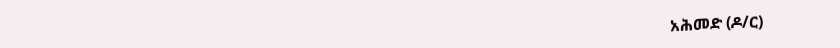አሕመድ (ዶ/ር)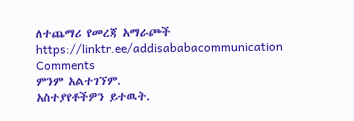ለተጨማሪ የመረጃ አማራጮች
https://linktr.ee/addisababacommunication
Comments
ምንም አልተገኘም.
አስተያየቶችዎን ይተዉት.